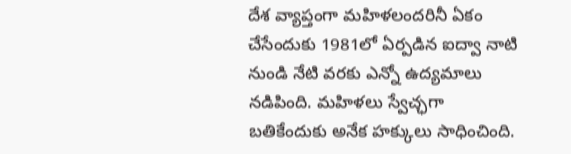దేశ వ్యాప్తంగా మహిళలందరినీ ఏకం చేసేందుకు 1981లో ఏర్పడిన ఐద్వా నాటి నుండి నేటి వరకు ఎన్నో ఉద్యమాలు నడిపింది. మహిళలు స్వేచ్ఛగా బతికేందుకు అనేక హక్కులు సాధించింది.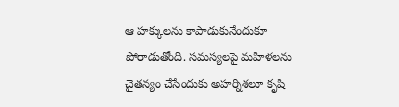ఆ హక్కులను కాపాడుకునేందుకూ పోరాడుతోంది. సమస్యలపై మహిళలను చైతన్యం చేసేందుకు అహర్నిశలూ కృషి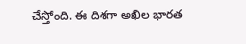చేస్తోంది. ఈ దిశగా అఖిల భారత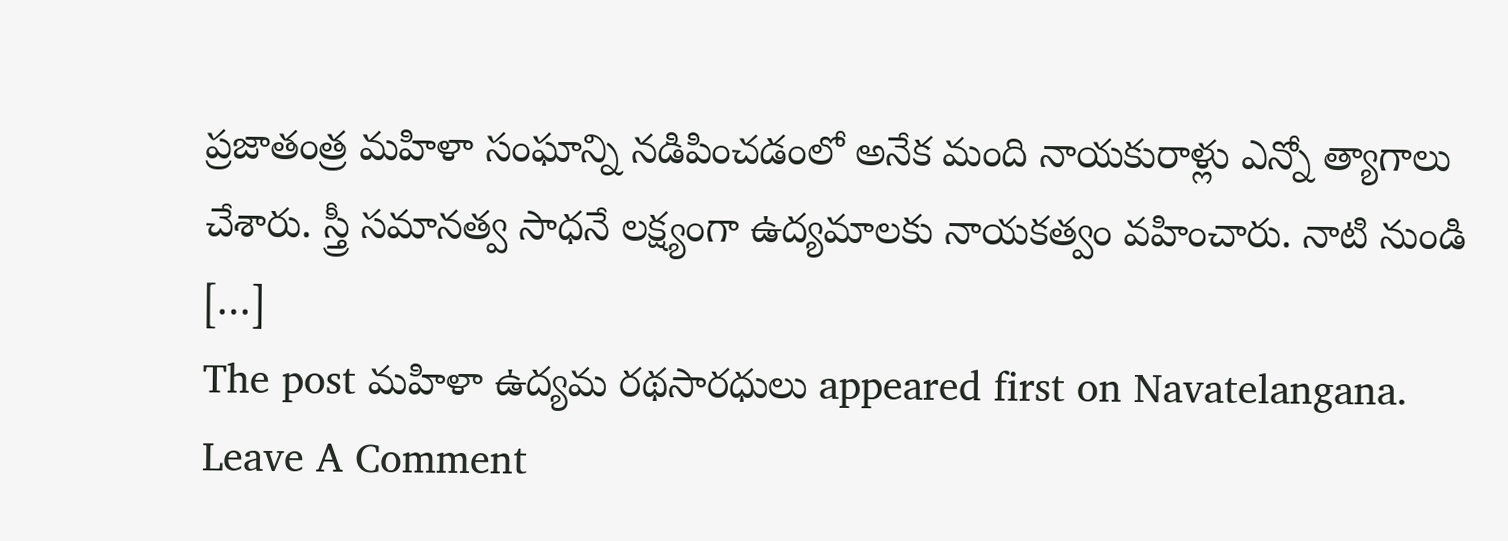ప్రజాతంత్ర మహిళా సంఘాన్ని నడిపించడంలో అనేక మంది నాయకురాళ్లు ఎన్నో త్యాగాలు చేశారు. స్త్రీ సమానత్వ సాధనే లక్ష్యంగా ఉద్యమాలకు నాయకత్వం వహించారు. నాటి నుండి […]
The post మహిళా ఉద్యమ రథసారధులు appeared first on Navatelangana.
Leave A Comment